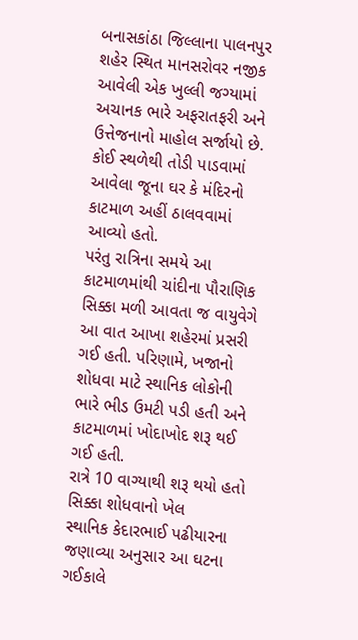બનાસકાંઠા જિલ્લાના પાલનપુર શહેર સ્થિત માનસરોવર નજીક આવેલી એક ખુલ્લી જગ્યામાં અચાનક ભારે અફરાતફરી અને ઉત્તેજનાનો માહોલ સર્જાયો છે. કોઈ સ્થળેથી તોડી પાડવામાં આવેલા જૂના ઘર કે મંદિરનો કાટમાળ અહીં ઠાલવવામાં આવ્યો હતો.
પરંતુ રાત્રિના સમયે આ કાટમાળમાંથી ચાંદીના પૌરાણિક સિક્કા મળી આવતા જ વાયુવેગે આ વાત આખા શહેરમાં પ્રસરી ગઈ હતી. પરિણામે, ખજાનો શોધવા માટે સ્થાનિક લોકોની ભારે ભીડ ઉમટી પડી હતી અને કાટમાળમાં ખોદાખોદ શરૂ થઈ ગઈ હતી.
રાત્રે 10 વાગ્યાથી શરૂ થયો હતો સિક્કા શોધવાનો ખેલ
સ્થાનિક કેદારભાઈ પઢીયારના જણાવ્યા અનુસાર આ ઘટના ગઈકાલે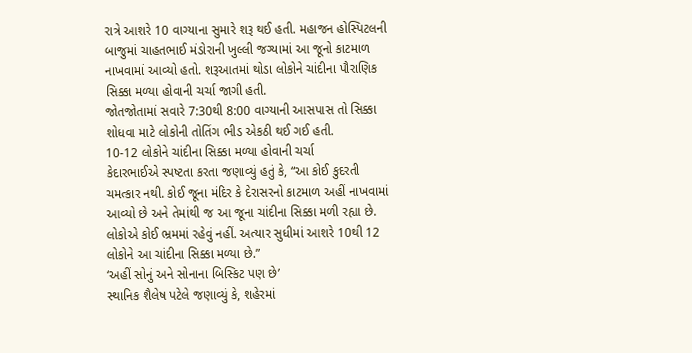રાત્રે આશરે 10 વાગ્યાના સુમારે શરૂ થઈ હતી. મહાજન હોસ્પિટલની બાજુમાં ચાહતભાઈ મંડોરાની ખુલ્લી જગ્યામાં આ જૂનો કાટમાળ નાખવામાં આવ્યો હતો. શરૂઆતમાં થોડા લોકોને ચાંદીના પૌરાણિક સિક્કા મળ્યા હોવાની ચર્ચા જાગી હતી.
જોતજોતામાં સવારે 7:30થી 8:00 વાગ્યાની આસપાસ તો સિક્કા શોધવા માટે લોકોની તોતિંગ ભીડ એકઠી થઈ ગઈ હતી.
10-12 લોકોને ચાંદીના સિક્કા મળ્યા હોવાની ચર્ચા
કેદારભાઈએ સ્પષ્ટતા કરતા જણાવ્યું હતું કે, “આ કોઈ કુદરતી ચમત્કાર નથી. કોઈ જૂના મંદિર કે દેરાસરનો કાટમાળ અહીં નાખવામાં આવ્યો છે અને તેમાંથી જ આ જૂના ચાંદીના સિક્કા મળી રહ્યા છે. લોકોએ કોઈ ભ્રમમાં રહેવું નહીં. અત્યાર સુધીમાં આશરે 10થી 12 લોકોને આ ચાંદીના સિક્કા મળ્યા છે.”
‘અહીં સોનું અને સોનાના બિસ્કિટ પણ છે’
સ્થાનિક શૈલેષ પટેલે જણાવ્યું કે, શહેરમાં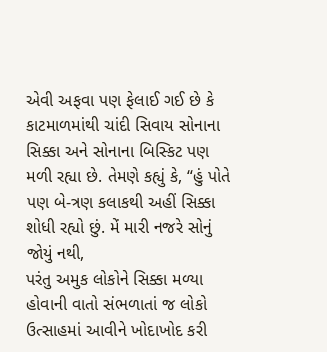એવી અફવા પણ ફેલાઈ ગઈ છે કે કાટમાળમાંથી ચાંદી સિવાય સોનાના સિક્કા અને સોનાના બિસ્કિટ પણ મળી રહ્યા છે. તેમણે કહ્યું કે, “હું પોતે પણ બે-ત્રણ કલાકથી અહીં સિક્કા શોધી રહ્યો છું. મેં મારી નજરે સોનું જોયું નથી,
પરંતુ અમુક લોકોને સિક્કા મળ્યા હોવાની વાતો સંભળાતાં જ લોકો ઉત્સાહમાં આવીને ખોદાખોદ કરી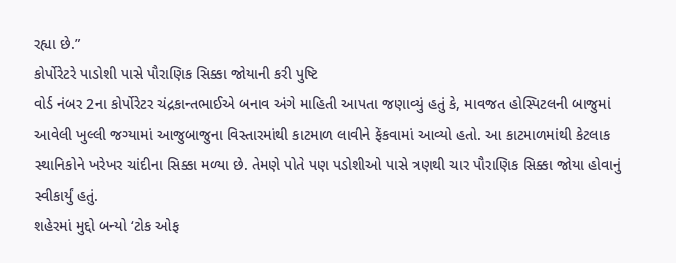રહ્યા છે.”
કોર્પોરેટરે પાડોશી પાસે પૌરાણિક સિક્કા જોયાની કરી પુષ્ટિ
વોર્ડ નંબર 2ના કોર્પોરેટર ચંદ્રકાન્તભાઈએ બનાવ અંગે માહિતી આપતા જણાવ્યું હતું કે, માવજત હોસ્પિટલની બાજુમાં આવેલી ખુલ્લી જગ્યામાં આજુબાજુના વિસ્તારમાંથી કાટમાળ લાવીને ફેંકવામાં આવ્યો હતો. આ કાટમાળમાંથી કેટલાક સ્થાનિકોને ખરેખર ચાંદીના સિક્કા મળ્યા છે. તેમણે પોતે પણ પડોશીઓ પાસે ત્રણથી ચાર પૌરાણિક સિક્કા જોયા હોવાનું સ્વીકાર્યું હતું.
શહેરમાં મુદ્દો બન્યો ‘ટોક ઓફ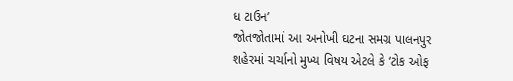ધ ટાઉન’
જોતજોતામાં આ અનોખી ઘટના સમગ્ર પાલનપુર શહેરમાં ચર્ચાનો મુખ્ય વિષય એટલે કે ‘ટોક ઓફ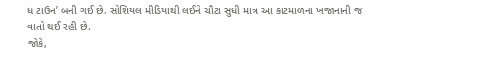ધ ટાઉન’ બની ગઈ છે. સોશિયલ મીડિયાથી લઈને ચૌટા સુધી માત્ર આ કાટમાળના ખજાનાની જ વાતો થઈ રહી છે.
જોકે,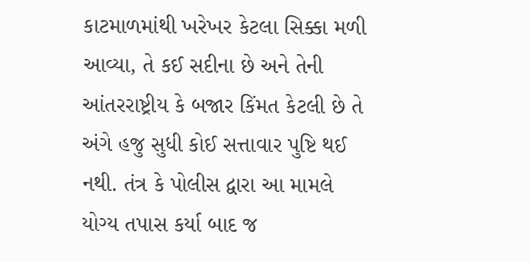કાટમાળમાંથી ખરેખર કેટલા સિક્કા મળી આવ્યા, તે કઈ સદીના છે અને તેની આંતરરાષ્ટ્રીય કે બજાર કિંમત કેટલી છે તે અંગે હજુ સુધી કોઈ સત્તાવાર પુષ્ટિ થઈ નથી. તંત્ર કે પોલીસ દ્વારા આ મામલે યોગ્ય તપાસ કર્યા બાદ જ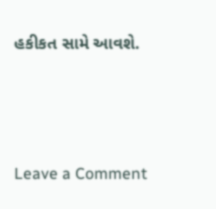હકીકત સામે આવશે.




Leave a Comment